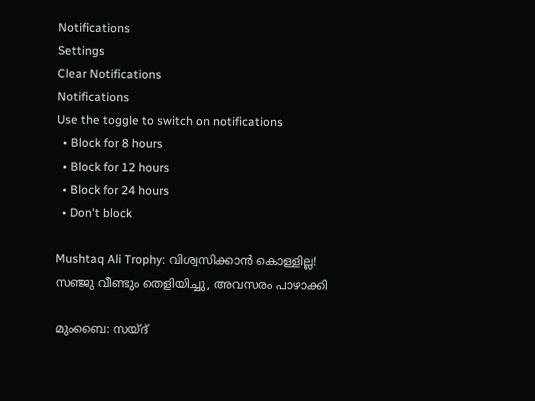Notifications
Settings
Clear Notifications
Notifications
Use the toggle to switch on notifications
  • Block for 8 hours
  • Block for 12 hours
  • Block for 24 hours
  • Don't block

Mushtaq Ali Trophy: വിശ്വസിക്കാന്‍ കൊള്ളില്ല! സഞ്ജു വീണ്ടും തെളിയിച്ചു, അവസരം പാഴാക്കി

മുംബൈ: സയ്ദ്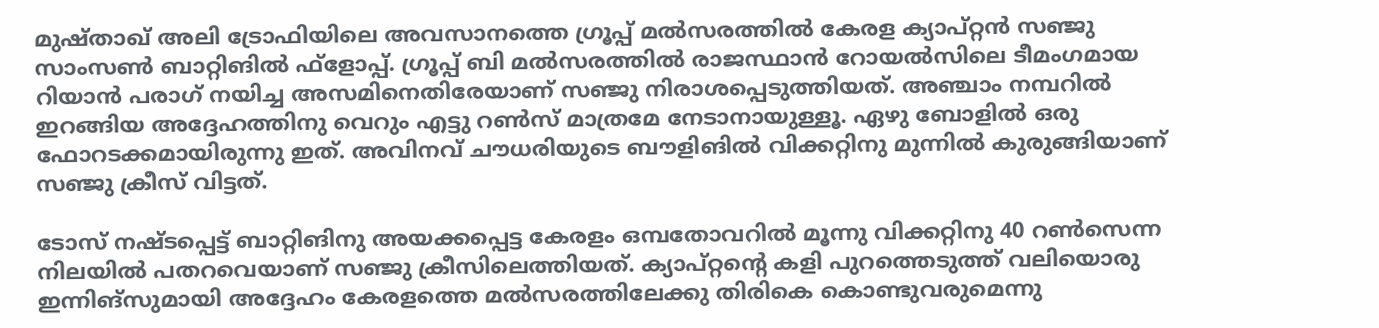മുഷ്താഖ് അലി ട്രോഫിയിലെ അവസാനത്തെ ഗ്രൂപ്പ് മല്‍സരത്തില്‍ കേരള ക്യാപ്റ്റന്‍ സഞ്ജു സാംസണ്‍ ബാറ്റിങില്‍ ഫ്‌ളോപ്പ്. ഗ്രൂപ്പ് ബി മല്‍സരത്തില്‍ രാജസ്ഥാന്‍ റോയല്‍സിലെ ടീമംഗമായ റിയാന്‍ പരാഗ് നയിച്ച അസമിനെതിരേയാണ് സഞ്ജു നിരാശപ്പെടുത്തിയത്. അഞ്ചാം നമ്പറില്‍ ഇറങ്ങിയ അദ്ദേഹത്തിനു വെറും എട്ടു റണ്‍സ് മാത്രമേ നേടാനായുള്ളൂ. ഏഴു ബോളില്‍ ഒരു ഫോറടക്കമായിരുന്നു ഇത്. അവിനവ് ചൗധരിയുടെ ബൗളിങില്‍ വിക്കറ്റിനു മുന്നില്‍ കുരുങ്ങിയാണ് സഞ്ജു ക്രീസ് വിട്ടത്.

ടോസ് നഷ്ടപ്പെട്ട് ബാറ്റിങിനു അയക്കപ്പെട്ട കേരളം ഒമ്പതോവറില്‍ മൂന്നു വിക്കറ്റിനു 40 റണ്‍സെന്ന നിലയില്‍ പതറവെയാണ് സഞ്ജു ക്രീസിലെത്തിയത്. ക്യാപ്റ്റന്റെ കളി പുറത്തെടുത്ത് വലിയൊരു ഇന്നിങ്‌സുമായി അദ്ദേഹം കേരളത്തെ മല്‍സരത്തിലേക്കു തിരികെ കൊണ്ടുവരുമെന്നു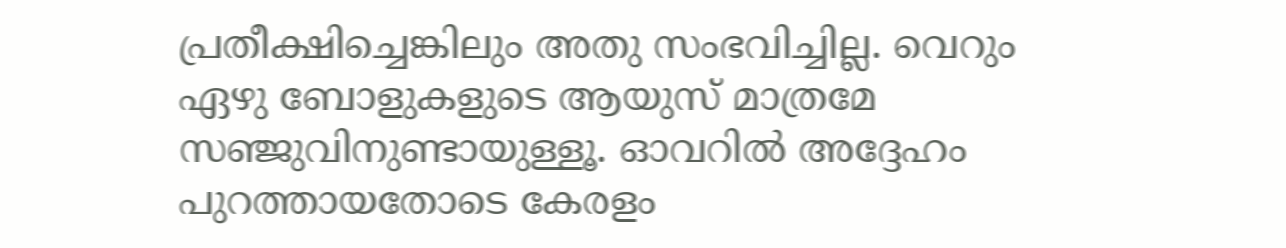പ്രതീക്ഷിച്ചെങ്കിലും അതു സംഭവിച്ചില്ല. വെറും ഏഴു ബോളുകളുടെ ആയുസ് മാത്രമേ സഞ്ജുവിനുണ്ടായുള്ളൂ. ഓവറില്‍ അദ്ദേഹം പുറത്തായതോടെ കേരളം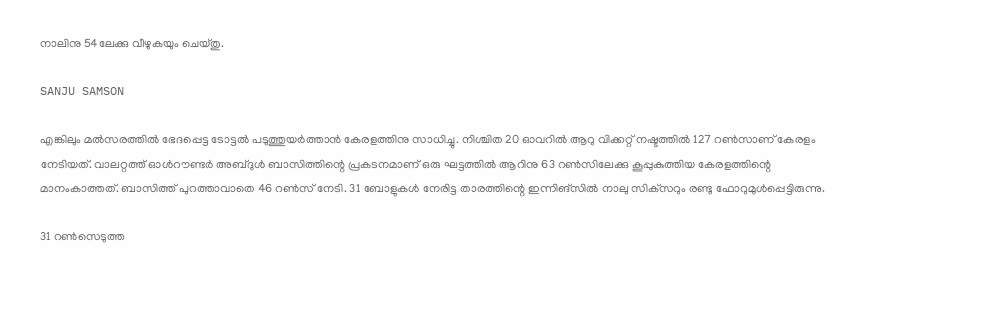നാലിനു 54ലേക്കു വീഴുകയും ചെയ്തു.

SANJU SAMSON

എങ്കിലും മല്‍സരത്തില്‍ ഭേദപ്പെട്ട ടോട്ടല്‍ പടുത്തുയര്‍ത്താന്‍ കേരളത്തിനു സാധിച്ചു. നിശ്ചിത 20 ഓവറില്‍ ആറു വിക്കറ്റ് നഷ്ടത്തില്‍ 127 റണ്‍സാണ് കേരളം നേടിയത്. വാലറ്റത്ത് ഓള്‍റൗണ്ടര്‍ അബ്ദുള്‍ ബാസിത്തിന്റെ പ്രകടനമാണ് ഒരു ഘട്ടത്തില്‍ ആറിനു 63 റണ്‍സിലേക്കു കൂപ്പുകുത്തിയ കേരളത്തിന്റെ മാനംകാത്തത്. ബാസിത്ത് പുറത്താവാതെ 46 റണ്‍സ് നേടി. 31 ബോളുകള്‍ നേരിട്ട താരത്തിന്റെ ഇന്നിങ്‌സില്‍ നാലു സിക്‌സറും രണ്ടു ഫോറുമുള്‍പ്പെട്ടിരുന്നു.

31 റണ്‍സെടുത്ത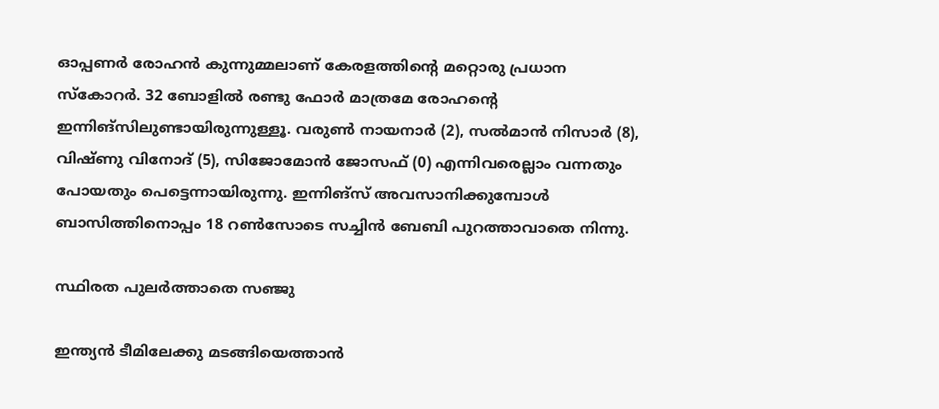ഓപ്പണര്‍ രോഹന്‍ കുന്നുമ്മലാണ് കേരളത്തിന്റെ മറ്റൊരു പ്രധാന സ്‌കോറര്‍. 32 ബോളില്‍ രണ്ടു ഫോര്‍ മാത്രമേ രോഹന്റെ ഇന്നിങ്‌സിലുണ്ടായിരുന്നുള്ളൂ. വരുണ്‍ നായനാര്‍ (2), സല്‍മാന്‍ നിസാര്‍ (8), വിഷ്ണു വിനോദ് (5), സിജോമോന്‍ ജോസഫ് (0) എന്നിവരെല്ലാം വന്നതും പോയതും പെട്ടെന്നായിരുന്നു. ഇന്നിങ്‌സ് അവസാനിക്കുമ്പോള്‍ ബാസിത്തിനൊപ്പം 18 റണ്‍സോടെ സച്ചിന്‍ ബേബി പുറത്താവാതെ നിന്നു.

സ്ഥിരത പുലര്‍ത്താതെ സഞ്ജു

ഇന്ത്യന്‍ ടീമിലേക്കു മടങ്ങിയെത്താന്‍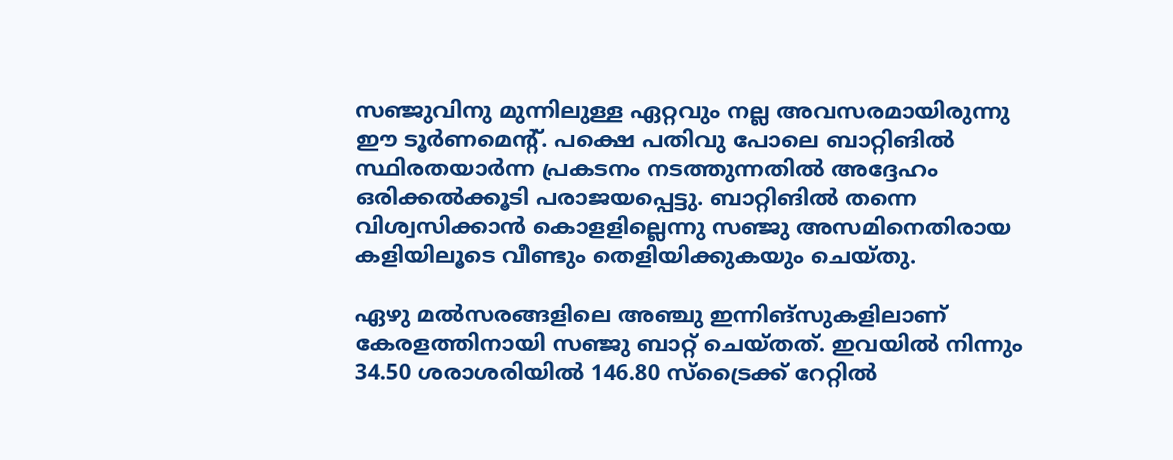സഞ്ജുവിനു മുന്നിലുള്ള ഏറ്റവും നല്ല അവസരമായിരുന്നു ഈ ടൂര്‍ണമെന്റ്. പക്ഷെ പതിവു പോലെ ബാറ്റിങില്‍ സ്ഥിരതയാര്‍ന്ന പ്രകടനം നടത്തുന്നതില്‍ അദ്ദേഹം ഒരിക്കല്‍ക്കൂടി പരാജയപ്പെട്ടു. ബാറ്റിങില്‍ തന്നെ വിശ്വസിക്കാന്‍ കൊളളില്ലെന്നു സഞ്ജു അസമിനെതിരായ കളിയിലൂടെ വീണ്ടും തെളിയിക്കുകയും ചെയ്തു.

ഏഴു മല്‍സരങ്ങളിലെ അഞ്ചു ഇന്നിങ്‌സുകളിലാണ് കേരളത്തിനായി സഞ്ജു ബാറ്റ് ചെയ്തത്. ഇവയില്‍ നിന്നും 34.50 ശരാശരിയില്‍ 146.80 സ്‌ട്രൈക്ക് റേറ്റില്‍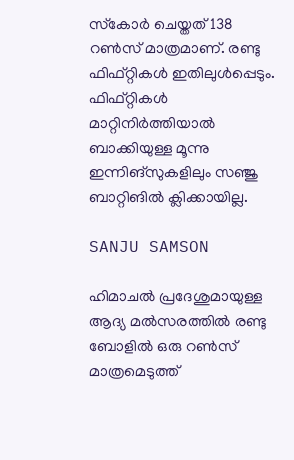സ്‌കോര്‍ ചെയ്തത് 138 റണ്‍സ് മാത്രമാണ്. രണ്ടു ഫിഫ്റ്റികള്‍ ഇതിലുള്‍പ്പെടും. ഫിഫ്റ്റികള്‍ മാറ്റിനിര്‍ത്തിയാല്‍ ബാക്കിയുള്ള മൂന്നു ഇന്നിങ്‌സുകളിലും സഞ്ജു ബാറ്റിങില്‍ ക്ലിക്കായില്ല.

SANJU SAMSON

ഹിമാചല്‍ പ്രദേശുമായുള്ള ആദ്യ മല്‍സരത്തില്‍ രണ്ടു ബോളില്‍ ഒരു റണ്‍സ് മാത്രമെടുത്ത്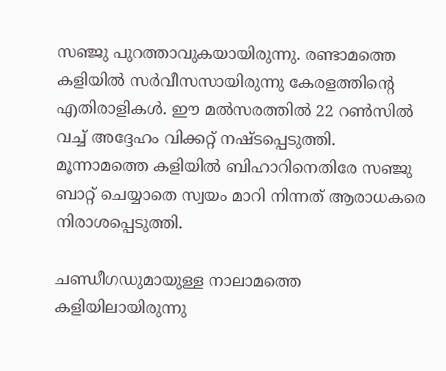സഞ്ജു പുറത്താവുകയായിരുന്നു. രണ്ടാമത്തെ കളിയില്‍ സര്‍വീസസായിരുന്നു കേരളത്തിന്റെ എതിരാളികള്‍. ഈ മല്‍സരത്തില്‍ 22 റണ്‍സില്‍ വച്ച് അദ്ദേഹം വിക്കറ്റ് നഷ്ടപ്പെടുത്തി. മൂന്നാമത്തെ കളിയില്‍ ബിഹാറിനെതിരേ സഞ്ജു ബാറ്റ് ചെയ്യാതെ സ്വയം മാറി നിന്നത് ആരാധകരെ നിരാശപ്പെടുത്തി.

ചണ്ഡീഗഡുമായുള്ള നാലാമത്തെ കളിയിലായിരുന്നു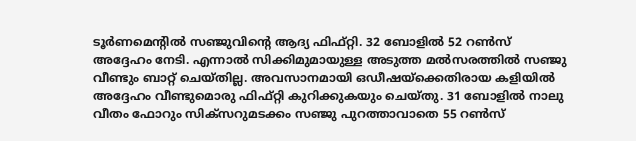ടൂര്‍ണമെന്റില്‍ സഞ്ജുവിന്റെ ആദ്യ ഫിഫ്റ്റി. 32 ബോളില്‍ 52 റണ്‍സ് അദ്ദേഹം നേടി. എന്നാല്‍ സിക്കിമുമായുള്ള അടുത്ത മല്‍സരത്തില്‍ സഞ്ജു വീണ്ടും ബാറ്റ് ചെയ്തില്ല. അവസാനമായി ഒഡീഷയ്‌ക്കെതിരായ കളിയില്‍ അദ്ദേഹം വീണ്ടുമൊരു ഫിഫ്റ്റി കുറിക്കുകയും ചെയ്തു. 31 ബോളില്‍ നാലു വീതം ഫോറും സിക്‌സറുമടക്കം സഞ്ജു പുറത്താവാതെ 55 റണ്‍സ്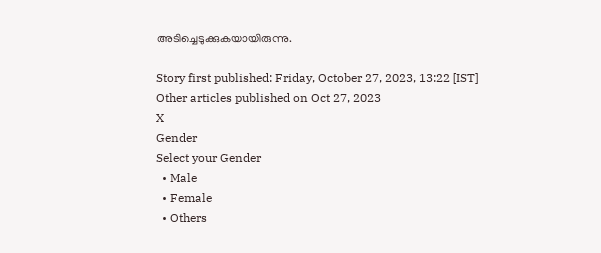അടിച്ചെടുക്കുകയായിരുന്നു.

Story first published: Friday, October 27, 2023, 13:22 [IST]
Other articles published on Oct 27, 2023
X
Gender
Select your Gender
  • Male
  • Female
  • Others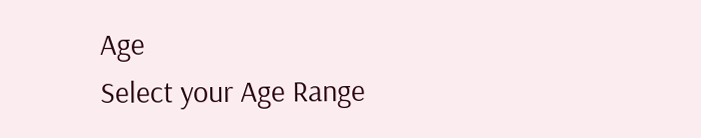Age
Select your Age Range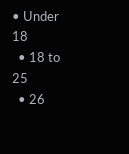• Under 18
  • 18 to 25
  • 26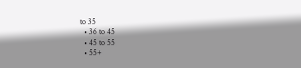to 35
  • 36 to 45
  • 45 to 55
  • 55+